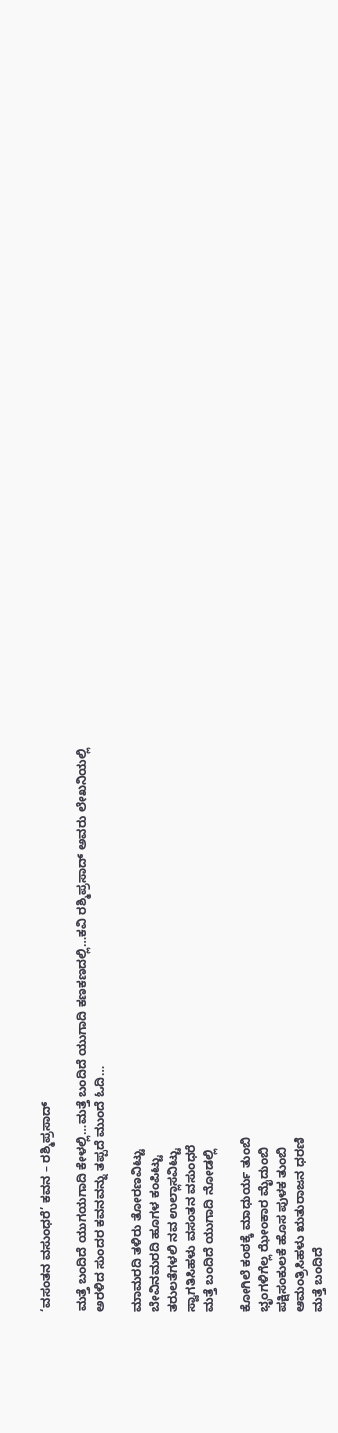‘ವಸಂತನ ವಸುಂಧರೆ’ ಕವನ – ರಶ್ಮಿಪ್ರಸಾದ್

ಮತ್ತೆ ಬಂದಿದೆ ಯುಗಯಗಾದಿ ಕೇಳಲ್ಲಿ…ಮತ್ತೆ ಬಂದಿದೆ ಯುಗಾದಿ ಕಣಕಣದಲ್ಲಿ…ಕವಿ ರಶ್ಮಿಪ್ರಸಾದ್ ಅವರು ಲೇಖನಿಯಲ್ಲಿ ಅರಳಿದ ಸುಂದರ ಕವನವನ್ನು ತಪ್ಪದೆ ಮುಂದೆ ಓದಿ…

ಮಾಮರದಿ ತಳಿರು ತೋರಣವಿಟ್ಟು
ಬೇವಿನಮರದಿ ಹೂಗಳ ಕಂಪಿಟ್ಟು
ತರುಲತೆಗಳಲಿ ನವ ಉಲ್ಲಾಸವಿಟ್ಟು
ಸ್ವಾಗತಿಸಿಹಳು ವಸಂತನ ವಸುಂಧರೆ
ಮತ್ತೆ ಬಂದಿದೆ ಯುಗಾದಿ ನೋಡಲ್ಲಿ

ಕೋಗಿಲೆ ಕಂಠಕ್ಕೆ ಮಾಧುರ್ಯ ತುಂಬಿ
ಭೃಂಗಳಿಗೆಲ್ಲ ಝೇಂಕಾರ ಮೈದುಂಬಿ
ಪಕ್ಷಿಸಂಕುಲಕೆ ಹೊಸ ಪುಳಕ ತುಂಬಿ
ಆಮಂತ್ರಿಸಿಹಳು ಋತುರಾಜನ ಧರಣಿ
ಮತ್ತೆ ಬಂದಿದೆ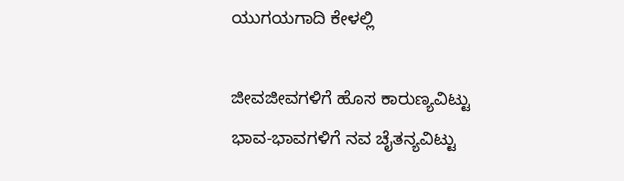ಯುಗಯಗಾದಿ ಕೇಳಲ್ಲಿ

ಜೀವಜೀವಗಳಿಗೆ ಹೊಸ ಕಾರುಣ್ಯವಿಟ್ಟು
ಭಾವ-ಭಾವಗಳಿಗೆ ನವ ಚೈತನ್ಯವಿಟ್ಟು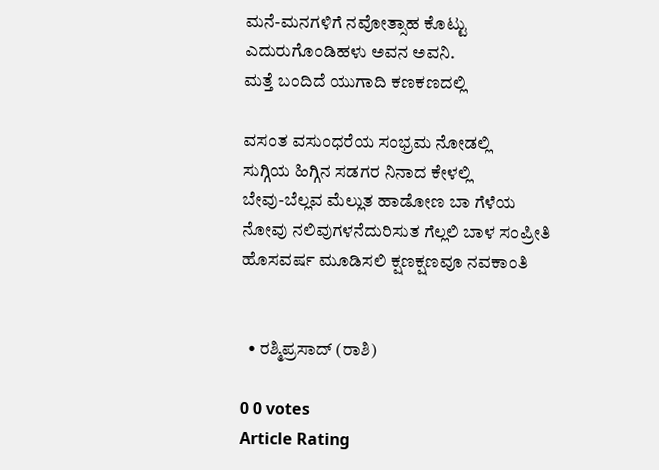ಮನೆ-ಮನಗಳಿಗೆ ನವೋತ್ಸಾಹ ಕೊಟ್ಟು
ಎದುರುಗೊಂಡಿಹಳು ಅವನ ಅವನಿ.
ಮತ್ತೆ ಬಂದಿದೆ ಯುಗಾದಿ ಕಣಕಣದಲ್ಲಿ

ವಸಂತ ವಸುಂಧರೆಯ ಸಂಭ್ರಮ ನೋಡಲ್ಲಿ
ಸುಗ್ಗಿಯ ಹಿಗ್ಗಿನ ಸಡಗರ ನಿನಾದ ಕೇಳಲ್ಲಿ
ಬೇವು-ಬೆಲ್ಲವ ಮೆಲ್ಲುತ ಹಾಡೋಣ ಬಾ ಗೆಳೆಯ
ನೋವು ನಲಿವುಗಳನೆದುರಿಸುತ ಗೆಲ್ಲಲಿ ಬಾಳ ಸಂಪ್ರೀತಿ
ಹೊಸವರ್ಷ ಮೂಡಿಸಲಿ ಕ್ಷಣಕ್ಷಣವೂ ನವಕಾಂತಿ


  • ರಶ್ಮಿಪ್ರಸಾದ್ (ರಾಶಿ)

0 0 votes
Article Rating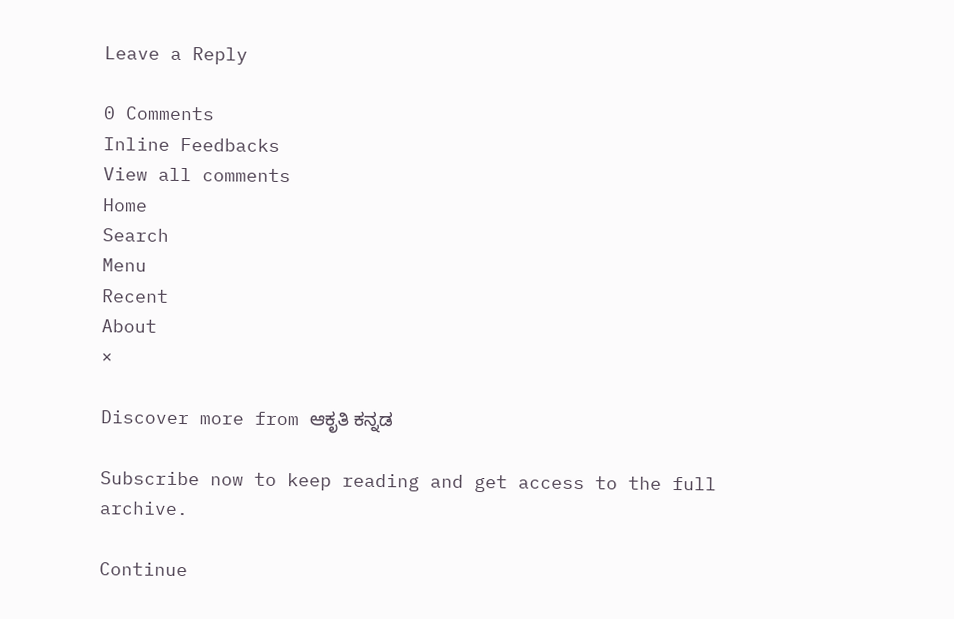Leave a Reply

0 Comments
Inline Feedbacks
View all comments
Home
Search
Menu
Recent
About
×

Discover more from ಆಕೃತಿ ಕನ್ನಡ

Subscribe now to keep reading and get access to the full archive.

Continue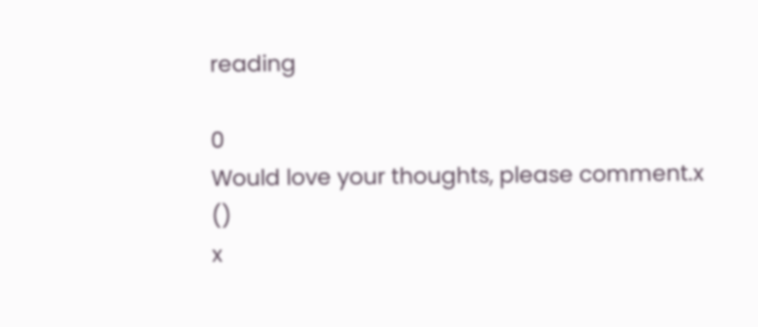reading

0
Would love your thoughts, please comment.x
()
x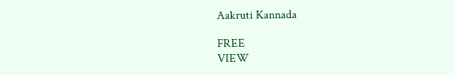Aakruti Kannada

FREE
VIEW